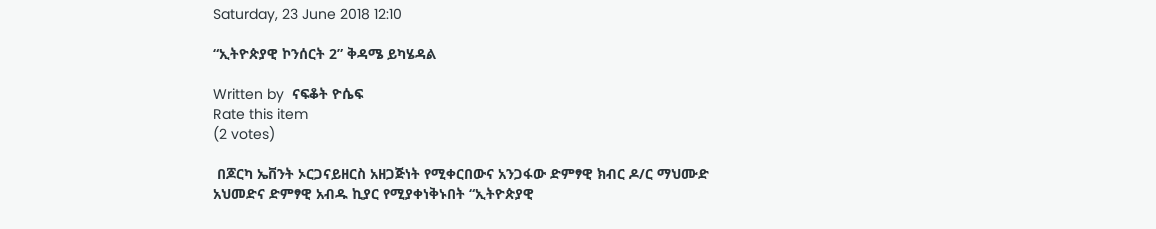Saturday, 23 June 2018 12:10

“ኢትዮጵያዊ ኮንሰርት 2” ቅዳሜ ይካሄዳል

Written by  ናፍቆት ዮሴፍ
Rate this item
(2 votes)

 በጆርካ ኤቨንት ኦርጋናይዘርስ አዘጋጅነት የሚቀርበውና አንጋፋው ድምፃዊ ክብር ዶ/ር ማህሙድ አህመድና ድምፃዊ አብዱ ኪያር የሚያቀነቅኑበት “ኢትዮጵያዊ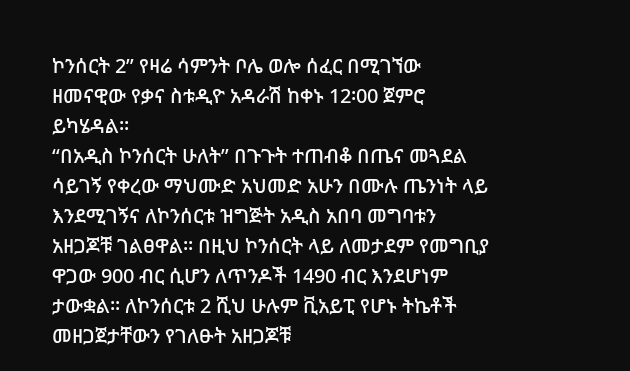ኮንሰርት 2” የዛሬ ሳምንት ቦሌ ወሎ ሰፈር በሚገኘው ዘመናዊው የቃና ስቱዲዮ አዳራሽ ከቀኑ 12፡00 ጀምሮ ይካሄዳል፡፡
“በአዲስ ኮንሰርት ሁለት” በጉጉት ተጠብቆ በጤና መጓደል ሳይገኝ የቀረው ማህሙድ አህመድ አሁን በሙሉ ጤንነት ላይ እንደሚገኝና ለኮንሰርቱ ዝግጅት አዲስ አበባ መግባቱን አዘጋጆቹ ገልፀዋል፡፡ በዚህ ኮንሰርት ላይ ለመታደም የመግቢያ ዋጋው 900 ብር ሲሆን ለጥንዶች 1490 ብር እንደሆነም ታውቋል፡፡ ለኮንሰርቱ 2 ሺህ ሁሉም ቪአይፒ የሆኑ ትኬቶች መዘጋጀታቸውን የገለፁት አዘጋጆቹ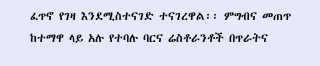ፈጥኖ የገዛ እንደሚስተናገድ ተናገረዋል፡፡ ምግብና መጠጥ ከተማዋ ላይ አሉ የተባሉ ባርና ሬስቶራንቶች በጥራትና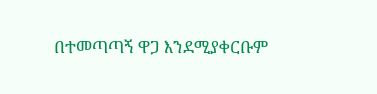በተመጣጣኝ ዋጋ እንደሚያቀርቡም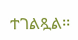ተገልጿል፡፡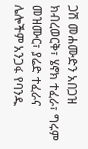ጋሽ መሐሙድን አበጋዝ ክብረወርቅ፣ ሄኖክ ተፈራ፣ ግሩም መዝሙር፣ ያሬድ ተፈራና ሌሎችም አንጋፋ የባንዱ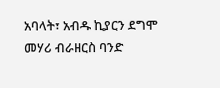አባላት፣ አብዱ ኪያርን ደግሞ መሃሪ ብራዘርስ ባንድ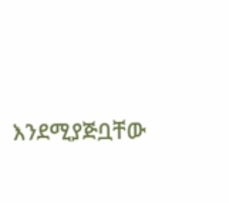እንደሚያጅቧቸው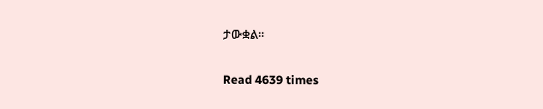ታውቋል፡፡

Read 4639 times